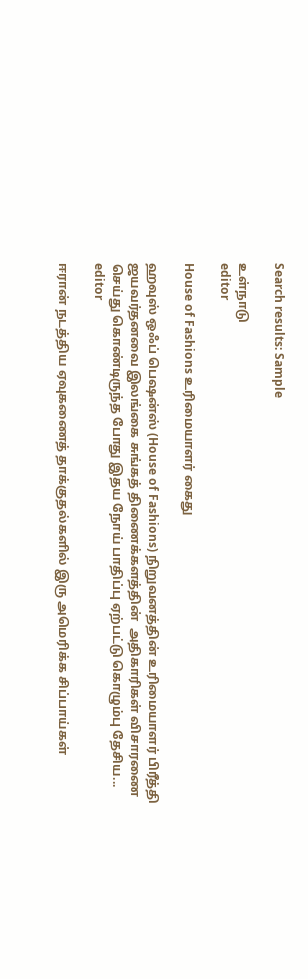Search results: Sample

உள்நாடு
editor

House of Fashions உரிமையாளர் கைது

ஹவுஸ் ஒஃப் பெஷன்ஸ் (House of Fashions) நிறுவனத்தின் உரிமையாளர் பிரீத்தி ஜயவர்தனவை இலங்கை சுங்கத் திணைக்களத்தின்  அதிகாரிகள் விசாரணை செய்து கொண்டிருந்த போது இதய நோய் பாதிப்பு ஏற்பட்டு கொழும்பு தேசிய...
editor

ஈரான் நடத்திய ஏவுகணைத் தாக்குதல்களில் இரு அமெரிக்க சிப்பாய்கள்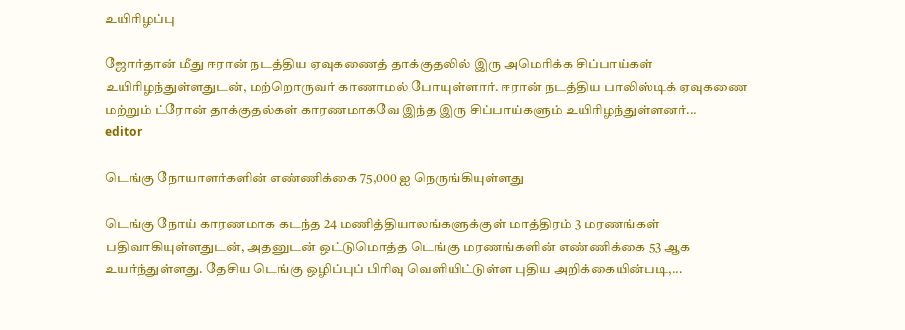உயிரிழப்பு

ஜோர்தான் மீது ஈரான் நடத்திய ஏவுகணைத் தாக்குதலில் இரு அமெரிக்க சிப்பாய்கள் உயிரிழந்துள்ளதுடன், மற்றொருவர் காணாமல் போயுள்ளார். ஈரான் நடத்திய பாலிஸ்டிக் ஏவுகணை மற்றும் ட்ரோன் தாக்குதல்கள் காரணமாகவே இந்த இரு சிப்பாய்களும் உயிரிழந்துள்ளனர்...
editor

டெங்கு நோயாளர்களின் எண்ணிக்கை 75,000 ஐ நெருங்கியுள்ளது

டெங்கு நோய் காரணமாக கடந்த 24 மணித்தியாலங்களுக்குள் மாத்திரம் 3 மரணங்கள் பதிவாகியுள்ளதுடன், அதனுடன் ஒட்டுமொத்த டெங்கு மரணங்களின் எண்ணிக்கை 53 ஆக உயர்ந்துள்ளது. தேசிய டெங்கு ஒழிப்புப் பிரிவு வெளியிட்டுள்ள புதிய அறிக்கையின்படி,...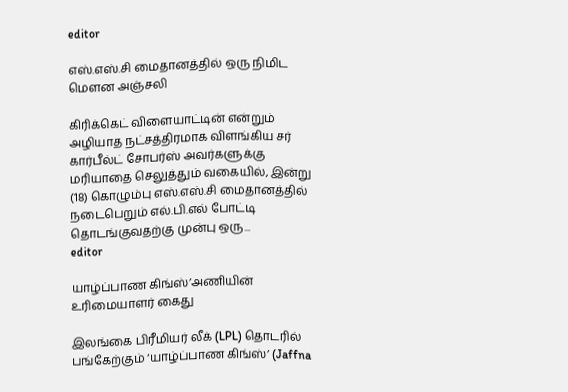editor

எஸ்.எஸ்.சி மைதானத்தில் ஒரு நிமிட மௌன அஞ்சலி

கிரிக்கெட் விளையாட்டின் என்றும் அழியாத நட்சத்திரமாக விளங்கிய சர் கார்பீல்ட் சோபர்ஸ் அவர்களுக்கு மரியாதை செலுத்தும் வகையில், இன்று (18) கொழும்பு எஸ்.எஸ்.சி மைதானத்தில் நடைபெறும் எல்.பி.எல் போட்டி தொடங்குவதற்கு முன்பு ஒரு...
editor

யாழ்ப்பாண கிங்ஸ்’அணியின் உரிமையாளர் கைது

இலங்கை பிரீமியர் லீக் (LPL) தொடரில் பங்கேற்கும் ‘யாழ்ப்பாண கிங்ஸ்’ (Jaffna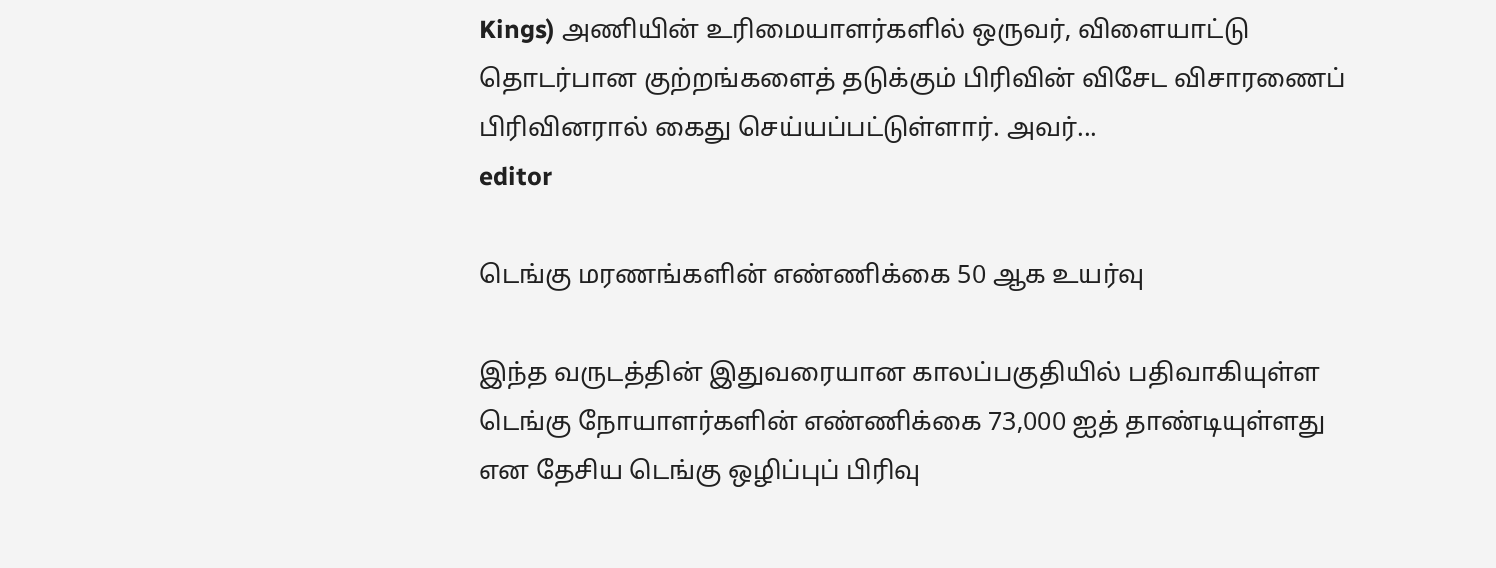Kings) அணியின் உரிமையாளர்களில் ஒருவர், விளையாட்டு தொடர்பான குற்றங்களைத் தடுக்கும் பிரிவின் விசேட விசாரணைப் பிரிவினரால் கைது செய்யப்பட்டுள்ளார். அவர்...
editor

டெங்கு மரணங்களின் எண்ணிக்கை 50 ஆக உயர்வு

இந்த வருடத்தின் இதுவரையான காலப்பகுதியில் பதிவாகியுள்ள டெங்கு நோயாளர்களின் எண்ணிக்கை 73,000 ஐத் தாண்டியுள்ளது என தேசிய டெங்கு ஒழிப்புப் பிரிவு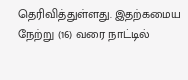தெரிவித்துள்ளது. இதற்கமைய நேற்று (16) வரை நாட்டில்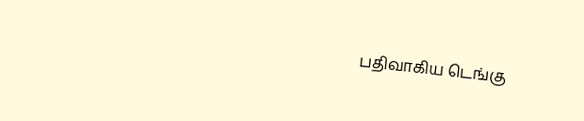பதிவாகிய டெங்கு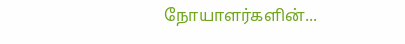நோயாளர்களின்...